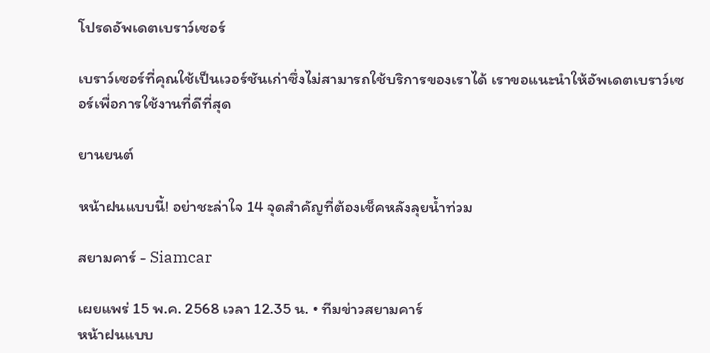โปรดอัพเดตเบราว์เซอร์

เบราว์เซอร์ที่คุณใช้เป็นเวอร์ชันเก่าซึ่งไม่สามารถใช้บริการของเราได้ เราขอแนะนำให้อัพเดตเบราว์เซอร์เพื่อการใช้งานที่ดีที่สุด

ยานยนต์

หน้าฝนแบบนี้! อย่าชะล่าใจ 14 จุดสำคัญที่ต้องเช็คหลังลุยน้ำท่วม

สยามคาร์ - Siamcar

เผยแพร่ 15 พ.ค. 2568 เวลา 12.35 น. • ทีมข่าวสยามคาร์
หน้าฝนแบบ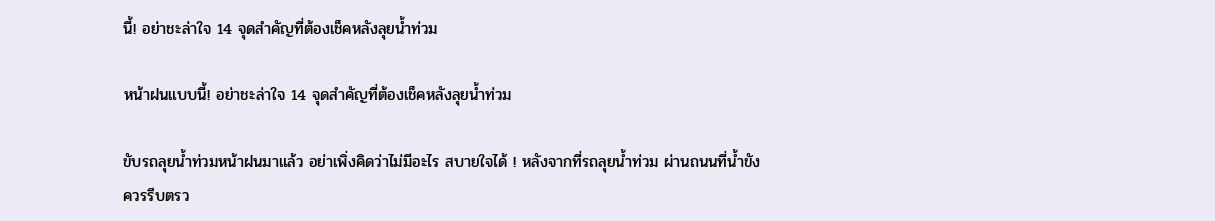นี้! อย่าชะล่าใจ 14 จุดสำคัญที่ต้องเช็คหลังลุยน้ำท่วม

หน้าฝนแบบนี้! อย่าชะล่าใจ 14 จุดสำคัญที่ต้องเช็คหลังลุยน้ำท่วม

ขับรถลุยน้ำท่วมหน้าฝนมาแล้ว อย่าเพิ่งคิดว่าไม่มีอะไร สบายใจได้ ! หลังจากที่รถลุยน้ำท่วม ผ่านถนนที่น้ำขัง ควรรีบตรว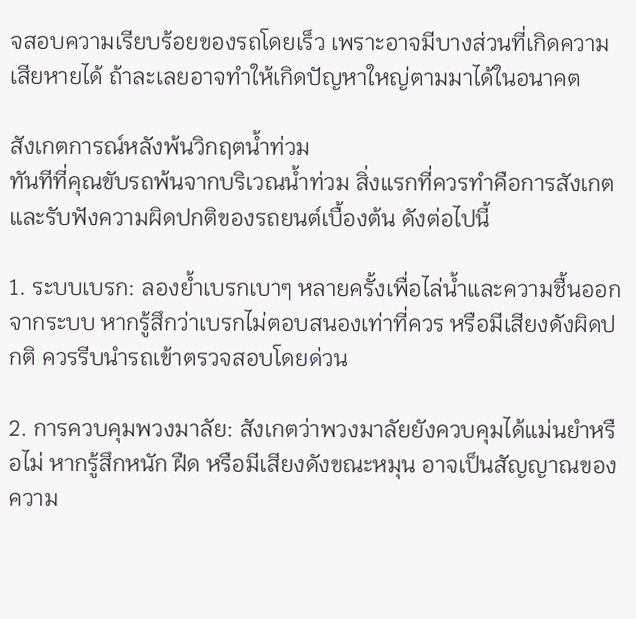จสอบความเรียบร้อยของรถโดยเร็ว เพราะอาจมีบางส่วนที่เกิดความเสียหายได้ ถ้าละเลยอาจทำให้เกิดปัญหาใหญ่ตามมาได้ในอนาคต

สังเกตการณ์หลังพ้นวิกฤตน้ำท่วม
ทันทีที่คุณขับรถพ้นจากบริเวณน้ำท่วม สิ่งแรกที่ควรทำคือการสังเกตและรับฟังความผิดปกติของรถยนต์เบื้องต้น ดังต่อไปนี้

1. ระบบเบรก: ลองย้ำเบรกเบาๆ หลายครั้งเพื่อไล่น้ำและความชื้นออกจากระบบ หากรู้สึกว่าเบรกไม่ตอบสนองเท่าที่ควร หรือมีเสียงดังผิดปกติ ควรรีบนำรถเข้าตรวจสอบโดยด่วน

2. การควบคุมพวงมาลัย: สังเกตว่าพวงมาลัยยังควบคุมได้แม่นยำหรือไม่ หากรู้สึกหนัก ฝืด หรือมีเสียงดังขณะหมุน อาจเป็นสัญญาณของความ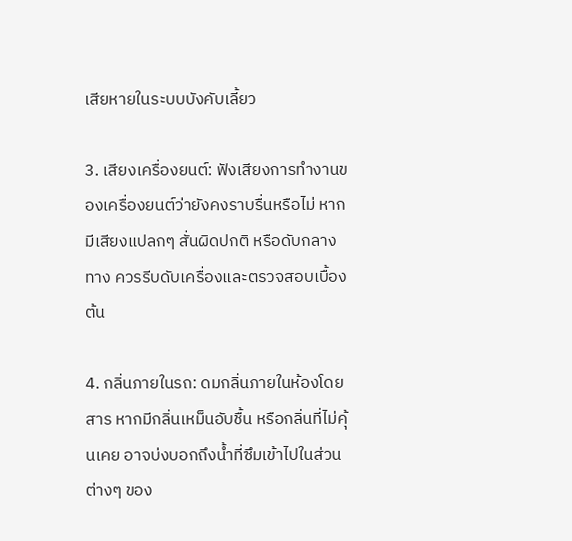เสียหายในระบบบังคับเลี้ยว

3. เสียงเครื่องยนต์: ฟังเสียงการทำงานของเครื่องยนต์ว่ายังคงราบรื่นหรือไม่ หากมีเสียงแปลกๆ สั่นผิดปกติ หรือดับกลางทาง ควรรีบดับเครื่องและตรวจสอบเบื้องต้น

4. กลิ่นภายในรถ: ดมกลิ่นภายในห้องโดยสาร หากมีกลิ่นเหม็นอับชื้น หรือกลิ่นที่ไม่คุ้นเคย อาจบ่งบอกถึงน้ำที่ซึมเข้าไปในส่วนต่างๆ ของ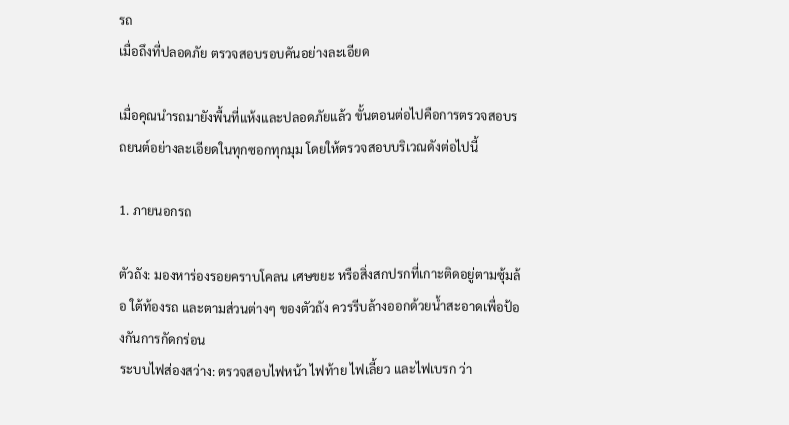รถ
เมื่อถึงที่ปลอดภัย ตรวจสอบรอบคันอย่างละเอียด

เมื่อคุณนำรถมายังพื้นที่แห้งและปลอดภัยแล้ว ขั้นตอนต่อไปคือการตรวจสอบรถยนต์อย่างละเอียดในทุกซอกทุกมุม โดยให้ตรวจสอบบริเวณดังต่อไปนี้

1. ภายนอกรถ

ตัวถัง: มองหาร่องรอยคราบโคลน เศษขยะ หรือสิ่งสกปรกที่เกาะติดอยู่ตามซุ้มล้อ ใต้ท้องรถ และตามส่วนต่างๆ ของตัวถัง ควรรีบล้างออกด้วยน้ำสะอาดเพื่อป้องกันการกัดกร่อน
ระบบไฟส่องสว่าง: ตรวจสอบไฟหน้า ไฟท้าย ไฟเลี้ยว และไฟเบรก ว่า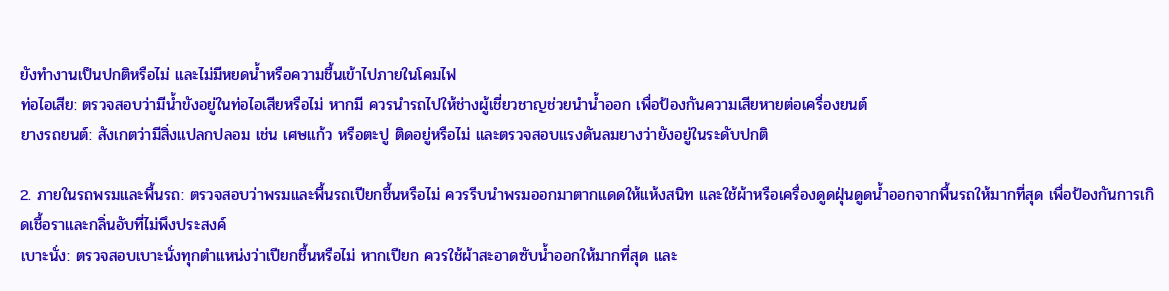ยังทำงานเป็นปกติหรือไม่ และไม่มีหยดน้ำหรือความชื้นเข้าไปภายในโคมไฟ
ท่อไอเสีย: ตรวจสอบว่ามีน้ำขังอยู่ในท่อไอเสียหรือไม่ หากมี ควรนำรถไปให้ช่างผู้เชี่ยวชาญช่วยนำน้ำออก เพื่อป้องกันความเสียหายต่อเครื่องยนต์
ยางรถยนต์: สังเกตว่ามีสิ่งแปลกปลอม เช่น เศษแก้ว หรือตะปู ติดอยู่หรือไม่ และตรวจสอบแรงดันลมยางว่ายังอยู่ในระดับปกติ

2. ภายในรถพรมและพื้นรถ: ตรวจสอบว่าพรมและพื้นรถเปียกชื้นหรือไม่ ควรรีบนำพรมออกมาตากแดดให้แห้งสนิท และใช้ผ้าหรือเครื่องดูดฝุ่นดูดน้ำออกจากพื้นรถให้มากที่สุด เพื่อป้องกันการเกิดเชื้อราและกลิ่นอับที่ไม่พึงประสงค์
เบาะนั่ง: ตรวจสอบเบาะนั่งทุกตำแหน่งว่าเปียกชื้นหรือไม่ หากเปียก ควรใช้ผ้าสะอาดซับน้ำออกให้มากที่สุด และ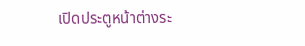เปิดประตูหน้าต่างระ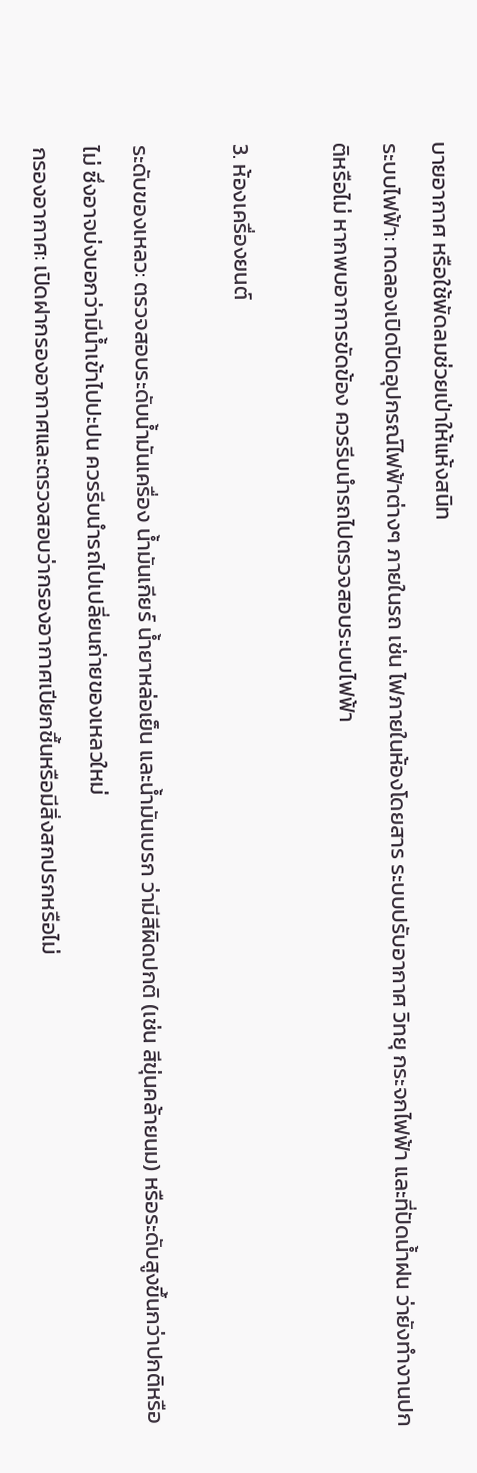บายอากาศ หรือใช้พัดลมช่วยเป่าให้แห้งสนิท
ระบบไฟฟ้า: ทดลองเปิดปิดอุปกรณ์ไฟฟ้าต่างๆ ภายในรถ เช่น ไฟภายในห้องโดยสาร ระบบปรับอากาศ วิทยุ กระจกไฟฟ้า และที่ปัดน้ำฝน ว่ายังทำงานปกติหรือไม่ หากพบอาการขัดข้อง ควรรีบนำรถไปตรวจสอบระบบไฟฟ้า

3. ห้องเครื่องยนต์

ระดับของเหลว: ตรวจสอบระดับน้ำมันเครื่อง น้ำมันเกียร์ น้ำยาหล่อเย็น และน้ำมันเบรก ว่ามีสีผิดปกติ (เช่น สีขุ่นคล้ายนม) หรือระดับสูงขึ้นกว่าปกติหรือไม่ ซึ่งอาจบ่งบอกว่ามีน้ำเข้าไปปะปน ควรรีบนำรถไปเปลี่ยนถ่ายของเหลวใหม่
กรองอากาศ: เปิดฝากรองอากาศและตรวจสอบว่ากรองอากาศเปียกชื้นหรือมีสิ่งสกปรกหรือไม่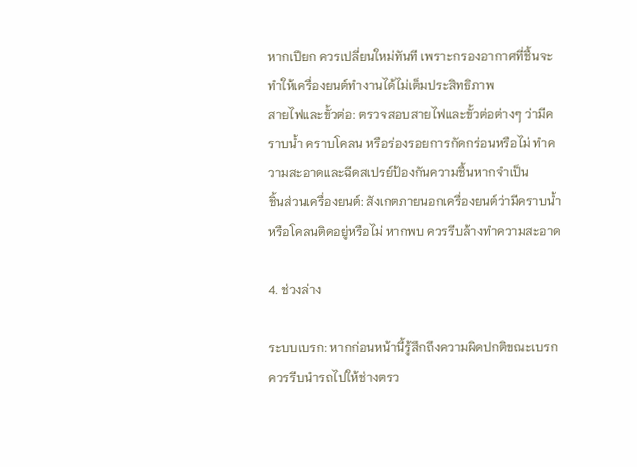หากเปียก ควรเปลี่ยนใหม่ทันที เพราะกรองอากาศที่ชื้นจะทำให้เครื่องยนต์ทำงานได้ไม่เต็มประสิทธิภาพ
สายไฟและขั้วต่อ: ตรวจสอบสายไฟและขั้วต่อต่างๆ ว่ามีคราบน้ำ คราบโคลน หรือร่องรอยการกัดกร่อนหรือไม่ ทำความสะอาดและฉีดสเปรย์ป้องกันความชื้นหากจำเป็น
ชิ้นส่วนเครื่องยนต์: สังเกตภายนอกเครื่องยนต์ว่ามีคราบน้ำหรือโคลนติดอยู่หรือไม่ หากพบ ควรรีบล้างทำความสะอาด

4. ช่วงล่าง

ระบบเบรก: หากก่อนหน้านี้รู้สึกถึงความผิดปกติขณะเบรก ควรรีบนำรถไปให้ช่างตรว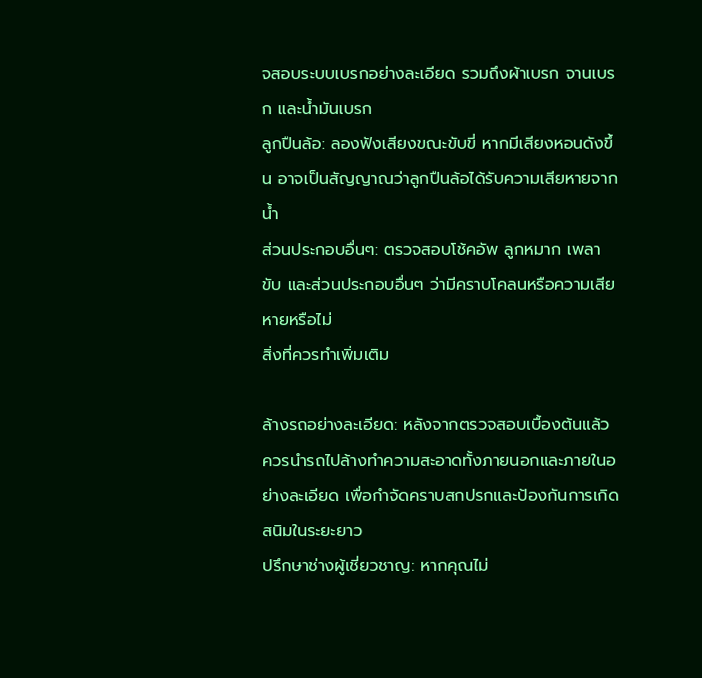จสอบระบบเบรกอย่างละเอียด รวมถึงผ้าเบรก จานเบรก และน้ำมันเบรก
ลูกปืนล้อ: ลองฟังเสียงขณะขับขี่ หากมีเสียงหอนดังขึ้น อาจเป็นสัญญาณว่าลูกปืนล้อได้รับความเสียหายจากน้ำ
ส่วนประกอบอื่นๆ: ตรวจสอบโช้คอัพ ลูกหมาก เพลาขับ และส่วนประกอบอื่นๆ ว่ามีคราบโคลนหรือความเสียหายหรือไม่
สิ่งที่ควรทำเพิ่มเติม

ล้างรถอย่างละเอียด: หลังจากตรวจสอบเบื้องต้นแล้ว ควรนำรถไปล้างทำความสะอาดทั้งภายนอกและภายในอย่างละเอียด เพื่อกำจัดคราบสกปรกและป้องกันการเกิดสนิมในระยะยาว
ปรึกษาช่างผู้เชี่ยวชาญ: หากคุณไม่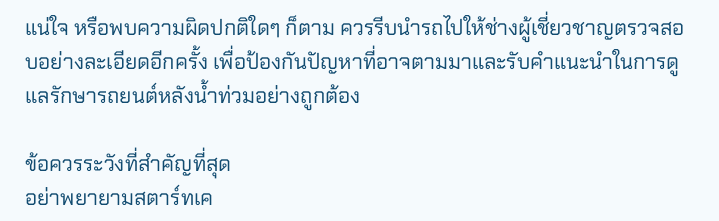แน่ใจ หรือพบความผิดปกติใดๆ ก็ตาม ควรรีบนำรถไปให้ช่างผู้เชี่ยวชาญตรวจสอบอย่างละเอียดอีกครั้ง เพื่อป้องกันปัญหาที่อาจตามมาและรับคำแนะนำในการดูแลรักษารถยนต์หลังน้ำท่วมอย่างถูกต้อง

ข้อควรระวังที่สำคัญที่สุด
อย่าพยายามสตาร์ทเค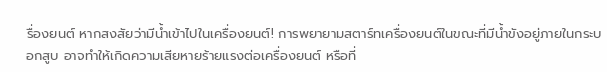รื่องยนต์ หากสงสัยว่ามีน้ำเข้าไปในเครื่องยนต์! การพยายามสตาร์ทเครื่องยนต์ในขณะที่มีน้ำขังอยู่ภายในกระบอกสูบ อาจทำให้เกิดความเสียหายร้ายแรงต่อเครื่องยนต์ หรือที่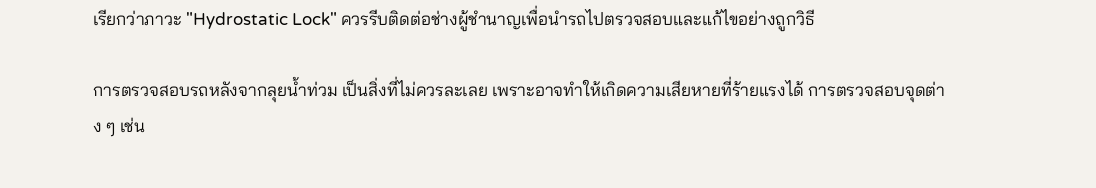เรียกว่าภาวะ "Hydrostatic Lock" ควรรีบติดต่อช่างผู้ชำนาญเพื่อนำรถไปตรวจสอบและแก้ไขอย่างถูกวิธี

การตรวจสอบรถหลังจากลุยน้ำท่วม เป็นสิ่งที่ไม่ควรละเลย เพราะอาจทำให้เกิดความเสียหายที่ร้ายแรงได้ การตรวจสอบจุดต่าง ๆ เช่น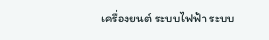เครื่องยนต์ ระบบไฟฟ้า ระบบ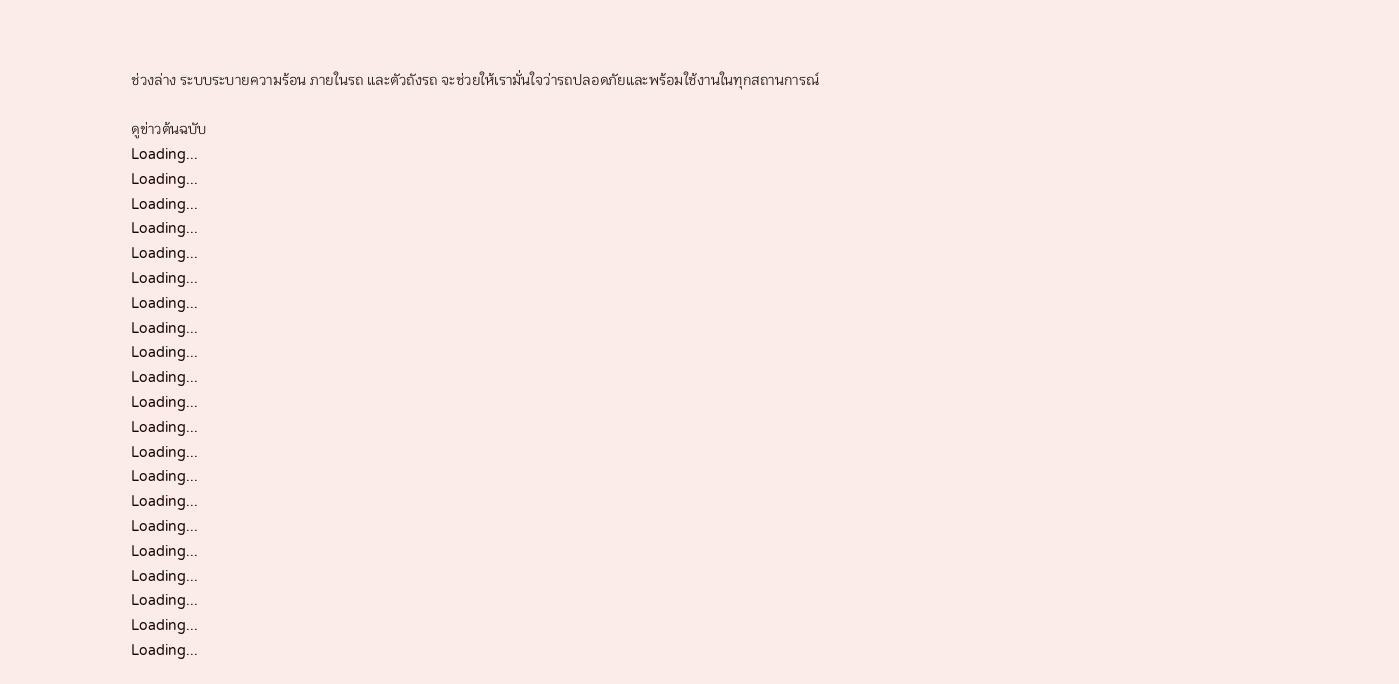ช่วงล่าง ระบบระบายความร้อน ภายในรถ และตัวถังรถ จะช่วยให้เรามั่นใจว่ารถปลอดภัยและพร้อมใช้งานในทุกสถานการณ์

ดูข่าวต้นฉบับ
Loading...
Loading...
Loading...
Loading...
Loading...
Loading...
Loading...
Loading...
Loading...
Loading...
Loading...
Loading...
Loading...
Loading...
Loading...
Loading...
Loading...
Loading...
Loading...
Loading...
Loading...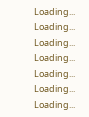Loading...
Loading...
Loading...
Loading...
Loading...
Loading...
Loading...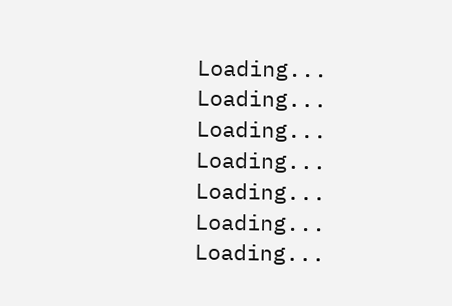Loading...
Loading...
Loading...
Loading...
Loading...
Loading...
Loading...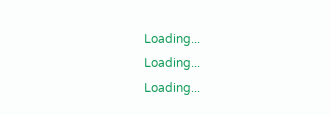Loading...
Loading...
Loading...